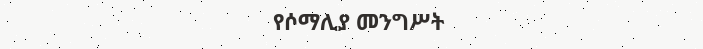የሶማሊያ መንግሥት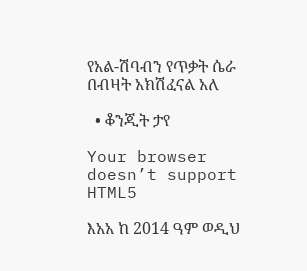የአል-ሽባብን የጥቃት ሴራ በብዛት አክሽፈናል አለ

  • ቆንጂት ታየ

Your browser doesn’t support HTML5

እአአ ከ 2014 ዓም ወዲህ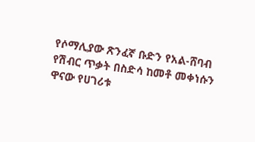የሶማሊያው ጽንፈኛ ቡድን የአል-ሸባብ የሽብር ጥቃት በስድሳ ከመቶ መቀነሱን ዋናው የሀገሪቱ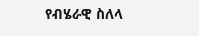የብሄራዊ ስለላ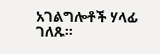አገልግሎቶች ሃላፊ ገለጹ።